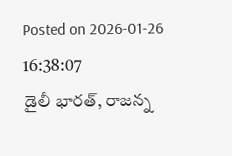Posted on 2026-01-26 16:38:07
డైలీ భారత్, రాజన్న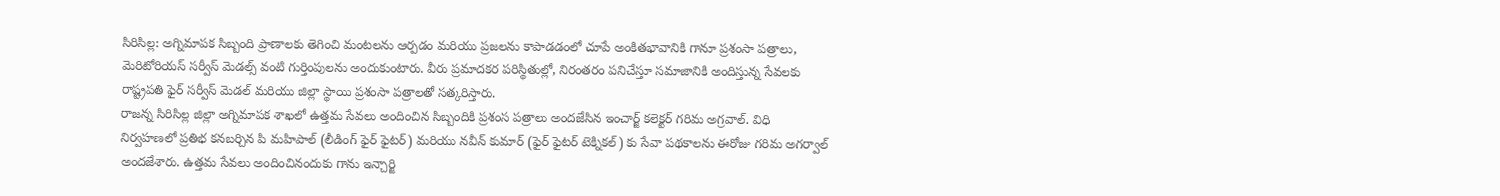సిరిసిల్ల: అగ్నిమాపక సిబ్బంది ప్రాణాలకు తెగించి మంటలను ఆర్పడం మరియు ప్రజలను కాపాడడంలో చూపే అంకితభావానికి గానూ ప్రశంసా పత్రాలు, మెరిటోరియస్ సర్వీస్ మెడల్స్ వంటి గుర్తింపులను అందుకుంటారు. వీరు ప్రమాదకర పరిస్థితుల్లో, నిరంతరం పనిచేస్తూ సమాజానికి అందిస్తున్న సేవలకు రాష్ట్రపతి ఫైర్ సర్వీస్ మెడల్ మరియు జిల్లా స్థాయి ప్రశంసా పత్రాలతో సత్కరిస్తారు.
రాజన్న సిరిసిల్ల జిల్లా అగ్నిమాపక శాఖలో ఉత్తమ సేవలు అందించిన సిబ్బందికి ప్రశంస పత్రాలు అందజేసిన ఇంచార్జ్ కలెక్టర్ గరిమ అగ్రవాల్. విధి నిర్వహణలో ప్రతిభ కనబర్చిన పి మహిపాల్ (లీడింగ్ ఫైర్ ఫైటర్) మరియు నవీన్ కుమార్ (ఫైర్ ఫైటర్ టెక్నికల్) కు సేవా పథకాలను ఈరోజు గరిమ అగర్వాల్ అందజేశారు. ఉత్తమ సేవలు అందించినందుకు గాను ఇన్చార్జి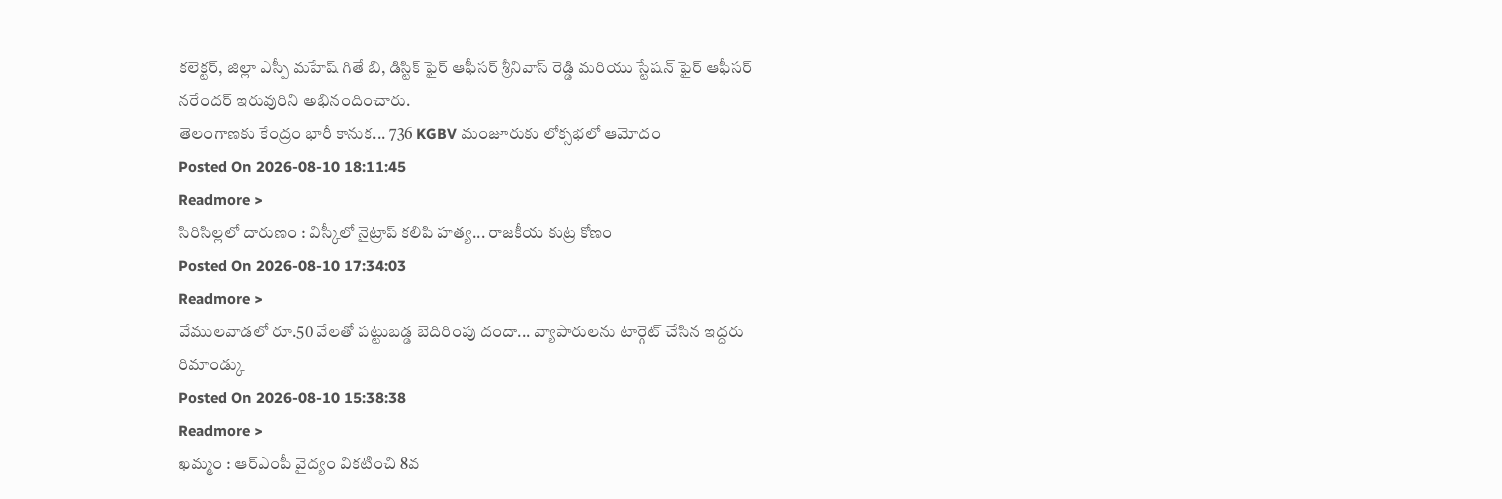కలెక్టర్, జిల్లా ఎస్పీ మహేష్ గితే బి, డిస్టిక్ ఫైర్ ఆఫీసర్ శ్రీనివాస్ రెడ్డి మరియు స్టేషన్ ఫైర్ ఆఫీసర్ నరేందర్ ఇరువురిని అభినందించారు.
తెలంగాణకు కేంద్రం భారీ కానుక... 736 KGBV మంజూరుకు లోక్సభలో ఆమోదం
Posted On 2026-08-10 18:11:45
Readmore >
సిరిసిల్లలో దారుణం : విస్కీలో నైట్రాప్ కలిపి హత్య... రాజకీయ కుట్ర కోణం
Posted On 2026-08-10 17:34:03
Readmore >
వేములవాడలో రూ.50 వేలతో పట్టుబడ్డ బెదిరింపు దందా... వ్యాపారులను టార్గెట్ చేసిన ఇద్దరు రిమాండ్కు
Posted On 2026-08-10 15:38:38
Readmore >
ఖమ్మం : ఆర్ఎంపీ వైద్యం వికటించి 8వ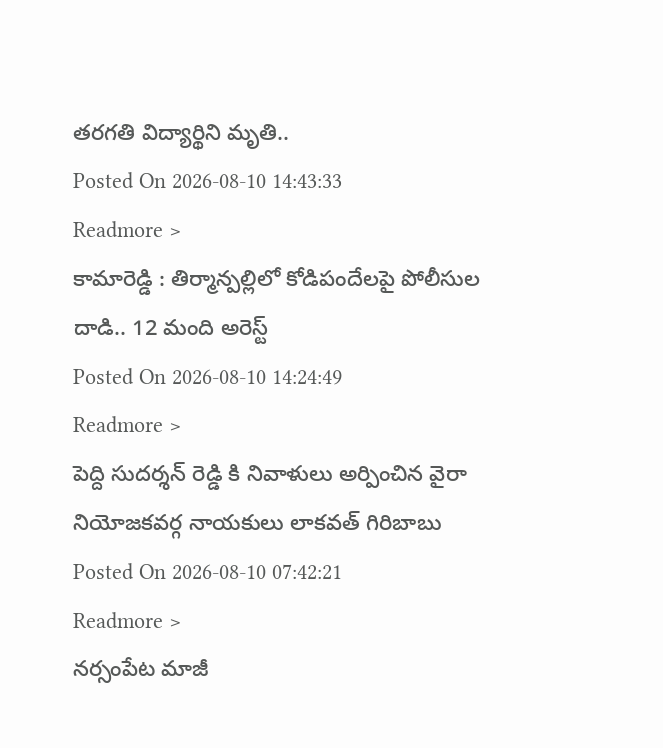తరగతి విద్యార్థిని మృతి..
Posted On 2026-08-10 14:43:33
Readmore >
కామారెడ్డి : తిర్మాన్పల్లిలో కోడిపందేలపై పోలీసుల దాడి.. 12 మంది అరెస్ట్
Posted On 2026-08-10 14:24:49
Readmore >
పెద్ది సుదర్శన్ రెడ్డి కి నివాళులు అర్పించిన వైరా నియోజకవర్గ నాయకులు లాకవత్ గిరిబాబు
Posted On 2026-08-10 07:42:21
Readmore >
నర్సంపేట మాజీ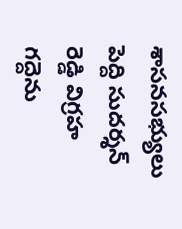శాసనసభ్యులు పెద్ది సుదర్శన్ రెడ్డి విగ్రహ గద్దెను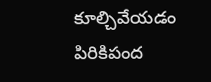కూల్చివేయడం పిరికిపంద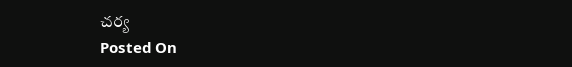చర్య
Posted On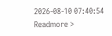2026-08-10 07:40:54
Readmore >